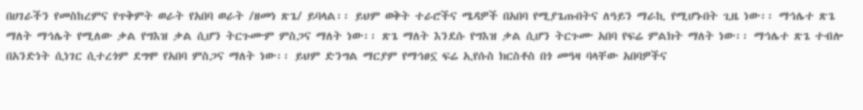በሀገራችን የመስከረምና የጥቅምት ወራት የአበባ ወራት /ዘመነ ጽጌ/ ይባላል፡፡ ይህም ወቅት ተራሮችና ሜዳዎች በአበባ የሚያጌጡበትና ለዓይን ማራኪ የሚሆኑበት ጊዜ ነው፡፡ ማኅሌተ ጽጌ ማለት ማኅሌት የሚለው ቃል የግእዝ ቃል ሲሆን ትርጉሙም ምስጋና ማለት ነው፡፡ ጽጌ ማለት እንደሱ የግእዝ ቃል ሲሆን ትርጉሙ አበባ የፍሬ ምልክት ማለት ነው፡፡ ማኅሌተ ጽጌ ተብሎ በአንድነት ሲነገር ሲተረጎም ደግሞ የአበባ ምስጋና ማለት ነው፡፡ ይህም ድንግል ማርያም የማኅፀኗ ፍሬ ኢየሱስ ክርስቶስ በጎ መዓዛ ባላቸው አበባዎችና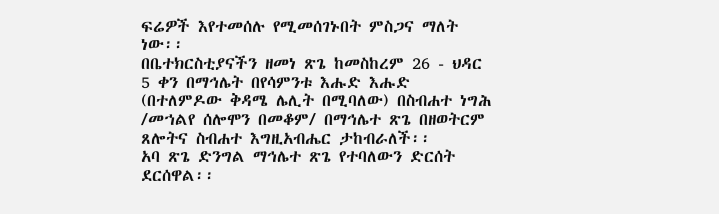ፍሬዎች እየተመሰሉ የሚመሰገኑበት ምስጋና ማለት ነው፡፡
በቤተክርስቲያናችን ዘመነ ጽጌ ከመስከረም 26 - ህዳር 5 ቀን በማኅሌት በየሳምንቱ እሑድ እሑድ (በተለምዶው ቅዳሜ ሌሊት በሚባለው) በስብሐተ ነግሕ /መኀልየ ሰሎሞን በመቆም/ በማኅሌተ ጽጌ በዘወትርም ጸሎትና ስብሐተ እግዚአብሔር ታከብራለች፡፡
አባ ጽጌ ድንግል ማኅሌተ ጽጌ የተባለውን ድርሰት ደርሰዋል፡፡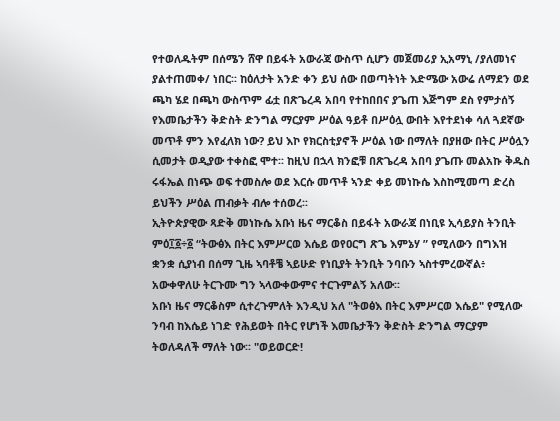የተወለዱትም በሰሜን ሸዋ በይፋት አውራጃ ውስጥ ሲሆን መጀመሪያ ኢአማኒ /ያለመነና ያልተጠመቀ/ ነበር፡፡ ከዕለታት አንድ ቀን ይህ ሰው በወጣትነት እድሜው አውሬ ለማደን ወደ ጫካ ሄደ በጫካ ውስጥም ፊቷ በጽጌረዳ አበባ የተከበበና ያጌጠ እጅግም ደስ የምታሰኝ የእመቤታችን ቅድስት ድንግል ማርያም ሥዕል ዓይቶ በሥዕሏ ውበት እየተደነቀ ሳለ ጓደኛው መጥቶ ምን እየፈለክ ነው? ይህ እኮ የክርስቲያኖች ሥዕል ነው በማለት በያዘው በትር ሥዕሏን ሲመታት ወዲያው ተቀስፎ ሞተ፡፡ ከዚህ በኋላ ክንፎቹ በጽጌረዳ አበባ ያጌጡ መልአኩ ቅዱስ ሩፋኤል በነጭ ወፍ ተመስሎ ወደ እርሱ መጥቶ ኣንድ ቀይ መነኩሴ እስከሚመጣ ድረስ ይህችን ሥዕል ጠብቃት ብሎ ተሰወረ፡፡
ኢትዮጵያዊው ጻድቅ መነኩሴ አቡነ ዜና ማርቆስ በይፋት አውራጃ በነቢዩ ኢሳይያስ ትንቢት ምዕ፲፩÷፩ “ትውፅእ በትር እምሥርወ እሴይ ወየዐርግ ጽጌ እምኔሃ ” የሚለውን በግእዝ ቋንቋ ሲያነብ በሰማ ጊዜ ኣባቶቼ ኣይሁድ የነቢያት ትንቢት ንባቡን ኣስተምረውኛል፥ አውቀዋለሁ ትርጉሙ ግን ኣላውቀውምና ተርጉምልኝ አለው፡፡
አቡነ ዜና ማርቆስም ሲተረጉምለት እንዲህ አለ "ትወፅእ በትር እምሥርወ እሴይ" የሚለው ንባብ ከእሴይ ነገድ የሕይወት በትር የሆነች እመቤታችን ቅድስት ድንግል ማርያም ትወለዳለች ማለት ነው፡፡ "ወይወርድ!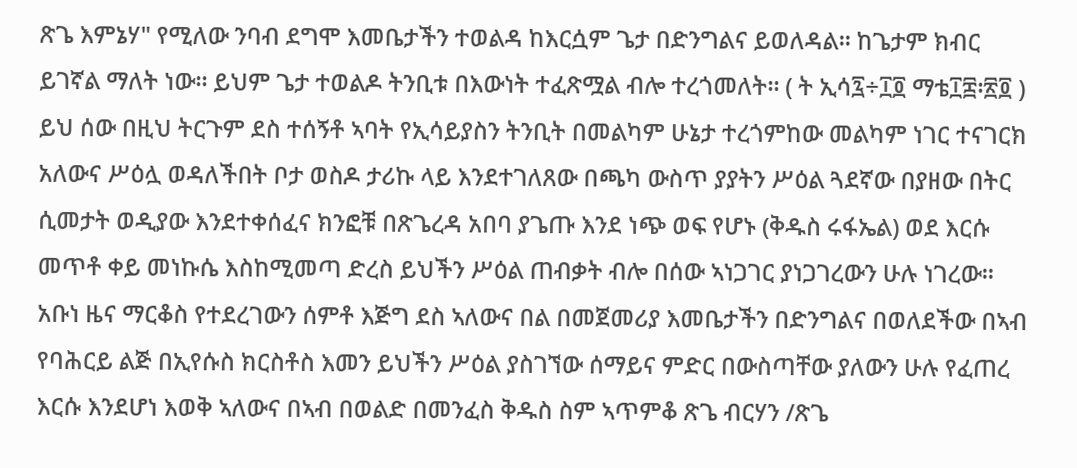ጽጌ እምኔሃ" የሚለው ንባብ ደግሞ እመቤታችን ተወልዳ ከእርሷም ጌታ በድንግልና ይወለዳል፡፡ ከጌታም ክብር ይገኛል ማለት ነው፡፡ ይህም ጌታ ተወልዶ ትንቢቱ በእውነት ተፈጽሟል ብሎ ተረጎመለት፡፡ ( ት ኢሳ፯÷፲፬ ማቴ፲፰፡፳፬ )
ይህ ሰው በዚህ ትርጉም ደስ ተሰኝቶ ኣባት የኢሳይያስን ትንቢት በመልካም ሁኔታ ተረጎምከው መልካም ነገር ተናገርክ አለውና ሥዕሏ ወዳለችበት ቦታ ወስዶ ታሪኩ ላይ እንደተገለጸው በጫካ ውስጥ ያያትን ሥዕል ጓደኛው በያዘው በትር ሲመታት ወዲያው እንደተቀሰፈና ክንፎቹ በጽጌረዳ አበባ ያጌጡ እንደ ነጭ ወፍ የሆኑ (ቅዱስ ሩፋኤል) ወደ እርሱ መጥቶ ቀይ መነኩሴ እስከሚመጣ ድረስ ይህችን ሥዕል ጠብቃት ብሎ በሰው ኣነጋገር ያነጋገረውን ሁሉ ነገረው፡፡
አቡነ ዜና ማርቆስ የተደረገውን ሰምቶ እጅግ ደስ ኣለውና በል በመጀመሪያ እመቤታችን በድንግልና በወለደችው በኣብ የባሕርይ ልጅ በኢየሱስ ክርስቶስ እመን ይህችን ሥዕል ያስገኘው ሰማይና ምድር በውስጣቸው ያለውን ሁሉ የፈጠረ እርሱ እንደሆነ እወቅ ኣለውና በኣብ በወልድ በመንፈስ ቅዱስ ስም ኣጥምቆ ጽጌ ብርሃን /ጽጌ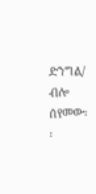ድንግል/ ብሎ ሰየመው፡፡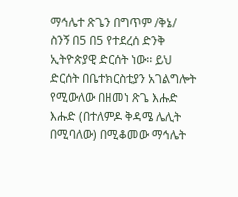ማኅሌተ ጽጌን በግጥም /ቅኔ/ ስንኝ በ5 በ5 የተደረሰ ድንቅ ኢትዮጵያዊ ድርሰት ነው፡፡ ይህ ድርሰት በቤተክርስቲያን አገልግሎት የሚውለው በዘመነ ጽጌ እሑድ እሑድ (በተለምዶ ቅዳሜ ሌሊት በሚባለው) በሚቆመው ማኅሌት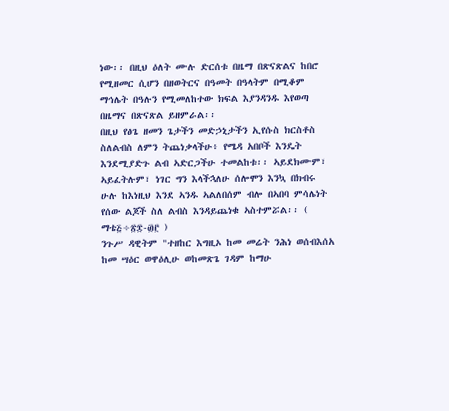ነው፡፡ በዚህ ዕለት ሙሉ ድርሰቱ በዜማ በጽናጽልና ከበሮ የሚዘመር ሲሆን በዘወትርና በዓመት በዓላትም በሚቆም ማኅሌት በዓሉን የሚመለከተው ክፍል እያንዳንዱ እየወጣ በዜማና በጽናጽል ይዘምራል፡፡
በዚህ የፅጌ ዘመን ጌታችን መድኃኒታችን ኢየሱስ ክርስቶስ ስለልብስ ለምን ትጨነቃላችሁ፥ የሜዳ አበቦች እንዴት እንደሚያድጉ ልብ ኣድርጋችሁ ተመልከቱ፡፡ ኣይደክሙም፣ ኣይፈትሉም፣ ነገር ግን እላችኋለሁ ሰሎሞን እንኳ በክብሩ ሁሉ ከእነዚህ እንደ ኣንዱ ኣልለበሰም ብሎ በኣበባ ምሳሌነት የሰው ልጆች ስለ ልብስ እንዳይጨነቁ ኣስተምሯል፡፡ ( ማቴ፭÷፳፰-፴፫ )
ንጉሥ ዳዊትም "ተዘከር እግዚኦ ከመ መሬት ንሕነ ወሰብእሰአ ከመ ሣዕር ወዋዕሊሁ ወከመጽጌ ገዳም ከማሁ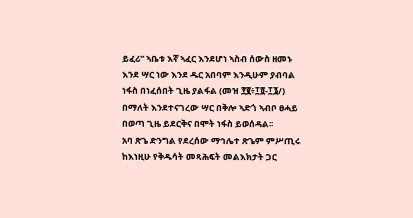ይፈሪ" ኣቤቱ እኛ ኣፈር እንደሆነ ኣስብ ሰውስ ዘመኑ እንደ ሣር ነው እንደ ዱር አበባም እንዲሁም ያብባል ነፋስ በነፈሰበት ጊዜ ያልፋል (መዝ ፻፪፥፲፬-፲፮/) በማለት እንደተናገረው ሣር በቅሎ ኣድጎ ኣብቦ ፀሓይ በወጣ ጊዜ ይደርቅና በሞት ነፋስ ይወሰዳል፡፡
አባ ጽጌ ድንግል የደረሰው ማኅሌተ ጽጌም ምሥጢሩ ከእነዚሁ የቅዱሳት መጻሕፍት መልእክታት ጋር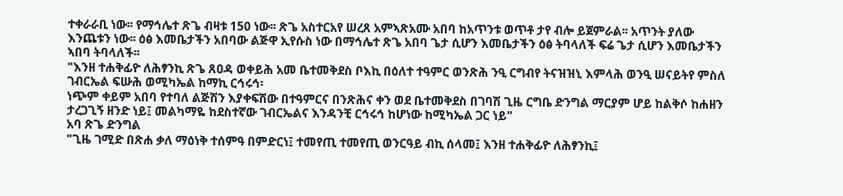ተቀራራቢ ነው፡፡ የማኅሌተ ጽጌ ብዛቱ 150 ነው፡፡ ጽጌ አስተርአየ ሠረጸ አምኣጽአሙ አበባ ከአጥንቱ ወጥቶ ታየ ብሎ ይጀምራል፡፡ አጥንት ያለው እንጨቱን ነው፡፡ ዕፅ እመቤታችን አበባው ልጅዋ ኢየሱስ ነው በማኅሌተ ጽጌ አበባ ጌታ ሲሆን እመቤታችን ዕፅ ትባላለች ፍሬ ጌታ ሲሆን እመቤታችን ኣበባ ትባላለች፡፡
"እንዘ ተሐቅፊዮ ለሕፃንኪ ጽጌ ጸዐዳ ወቀይሕ አመ ቤተመቅደስ ቦእኪ በዕለተ ተዓምር ወንጽሕ ንዒ ርግብየ ትናዝዝኒ እምላሕ ወንዒ ሠናይትየ ምስለ ገብርኤል ፍሡሕ ወሚካኤል ከማኪ ርኅሩኅ፡
ነጭም ቀይም አበባ የተባለ ልጅሽን እያቀፍሽው በተዓምርና በንጽሕና ቀን ወደ ቤተመቅደስ በገባሽ ጊዜ ርግቤ ድንግል ማርያም ሆይ ከልቅሶ ከሐዘን ታረጋጊኝ ዘንድ ነይ፤ መልካማዬ ከደስተኛው ገብርኤልና እንዳንቺ ርኅሩኅ ከሆነው ከሚካኤል ጋር ነይ"
አባ ጽጌ ድንግል
"ጊዜ ገሚድ በጽሐ ቃለ ማዕነቅ ተሰምዓ በምድርነ፤ ተመየጢ ተመየጢ ወንርዓይ ብኪ ሰላመ፤ እንዘ ተሐቅፊዮ ለሕፃንኪ፤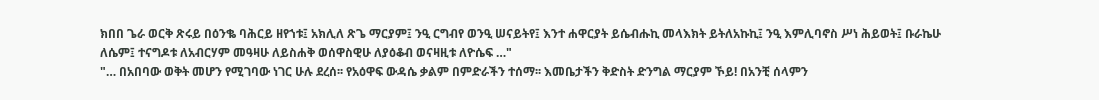ክበበ ጌራ ወርቅ ጽሩይ በዕንቈ ባሕርይ ዘየኀቱ፤ አክሊለ ጽጌ ማርያም፤ ንዒ ርግብየ ወንዒ ሠናይትየ፤ እንተ ሐዋርያት ይሴብሑኪ መላእክት ይትለአኩኪ፤ ንዒ እምሊባኖስ ሥነ ሕይወት፤ ቡራኬሁ ለሴም፤ ተናግዶቱ ለአብርሃም መዓዛሁ ለይስሐቅ ወሰዋስዊሁ ለያዕቆብ ወናዛዚቱ ለዮሴፍ …"
"… በአበባው ወቅት መሆን የሚገባው ነገር ሁሉ ደረሰ፡፡ የአዕዋፍ ውዳሴ ቃልም በምድራችን ተሰማ፡፡ እመቤታችን ቅድስት ድንግል ማርያም ኾይ! በአንቺ ሰላምን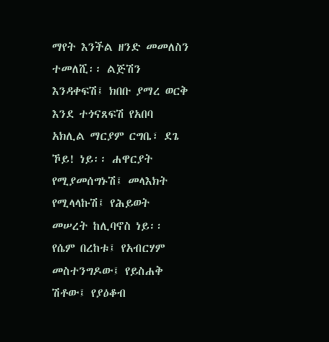ማየት እንችል ዘንድ መመለስን ተመለሺ፡፡ ልጅሽን እንዳቀፍሽ፤ ክበቡ ያማረ ወርቅ እንደ ተጎናጸፍሽ የአበባ አክሊል ማርያም ርግቤ፣ ደጌ ኾይ! ነይ፡፡ ሐዋርያት የሚያመሰግኑሽ፤ መላእክት የሚላላኩሽ፤ የሕይወት መሠረት ከሊባኖስ ነይ፡፡ የሴም በረከቱ፤ የአብርሃም መስተንግዶው፤ የይስሐቅ ሽቶው፤ የያዕቆብ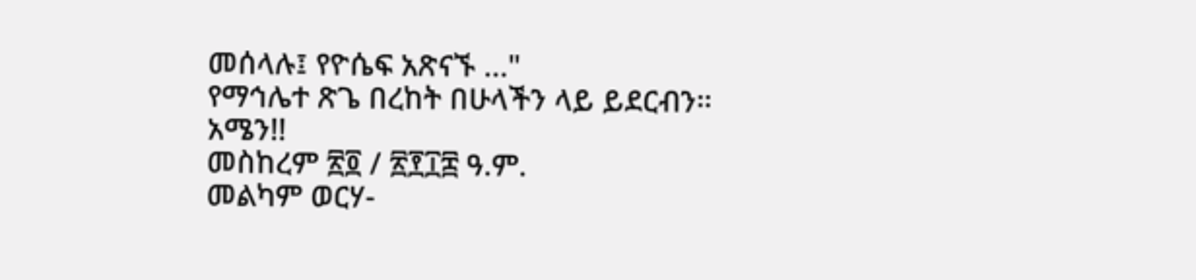መሰላሉ፤ የዮሴፍ አጽናኙ …"
የማኅሌተ ጽጌ በረከት በሁላችን ላይ ይደርብን። አሜን!!
መስከረም ፳፬ / ፳፻፲፰ ዓ.ም.
መልካም ወርሃ-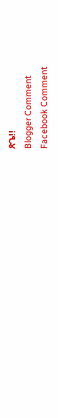ጽጌ!!
Blogger Comment
Facebook Comment